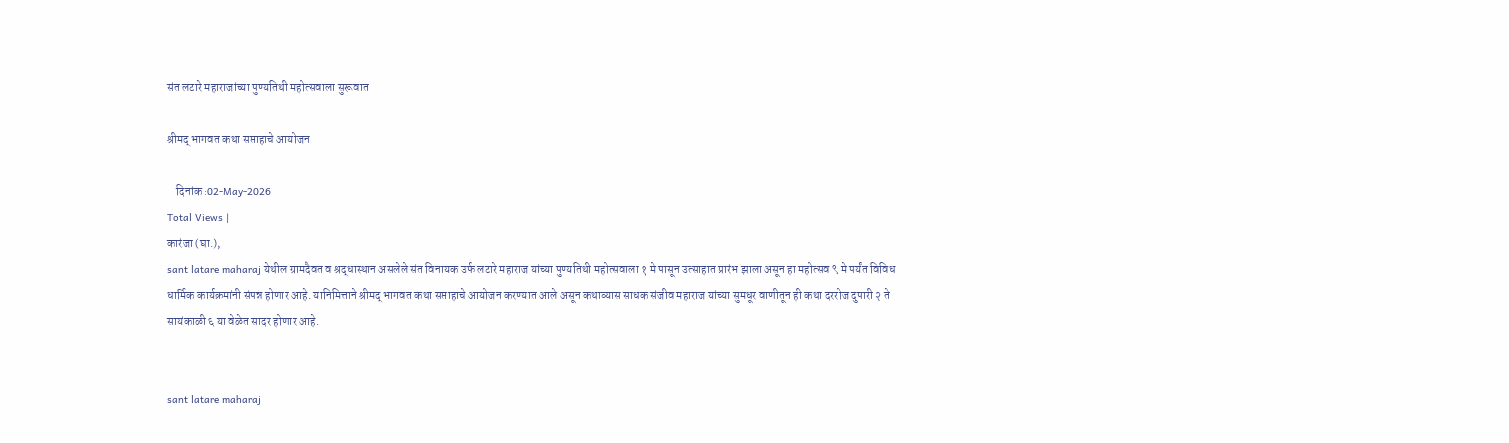संत लटारे महाराजांच्या पुण्यतिथी महोत्सवाला सुरूवात

श्रीमद् भागवत कथा सप्ताहाचे आयोजन

    दिनांक :02-May-2026
Total Views |
कारंजा (घा.),
sant latare maharaj येथील ग्रामदैवत व श्रद्धास्थान असलेले संत विनायक उर्फ लटारे महाराज यांच्या पुण्यतिथी महोत्सवाला १ मे पासून उत्साहात प्रारंभ झाला असून हा महोत्सव ९ मे पर्यंत विविध धार्मिक कार्यक्रमांनी संपन्न होणार आहे. यानिमित्ताने श्रीमद् भागवत कथा सप्ताहाचे आयोजन करण्यात आले असून कथाव्यास साधक संजीव महाराज यांच्या सुमधूर वाणीतून ही कथा दररोज दुपारी २ ते सायंकाळी ६ या वेळेत सादर होणार आहे.


sant latare maharaj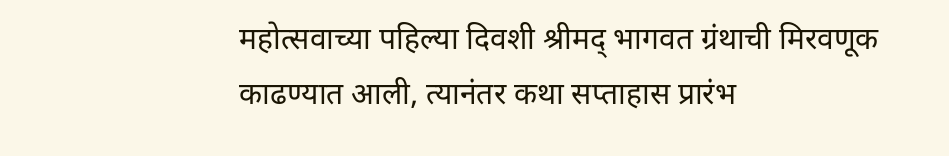महोत्सवाच्या पहिल्या दिवशी श्रीमद् भागवत ग्रंथाची मिरवणूक काढण्यात आली, त्यानंतर कथा सप्ताहास प्रारंभ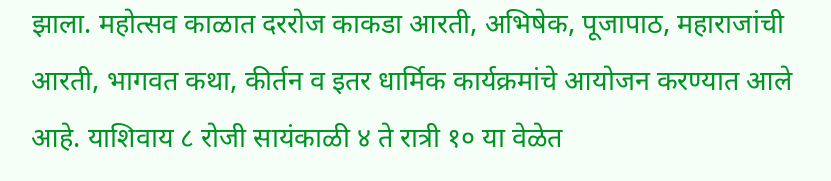झाला. महोत्सव काळात दररोज काकडा आरती, अभिषेक, पूजापाठ, महाराजांची आरती, भागवत कथा, कीर्तन व इतर धार्मिक कार्यक्रमांचे आयोजन करण्यात आले आहे. याशिवाय ८ रोजी सायंकाळी ४ ते रात्री १० या वेळेत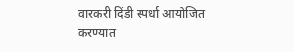वारकरी दिंडी स्पर्धा आयोजित करण्यात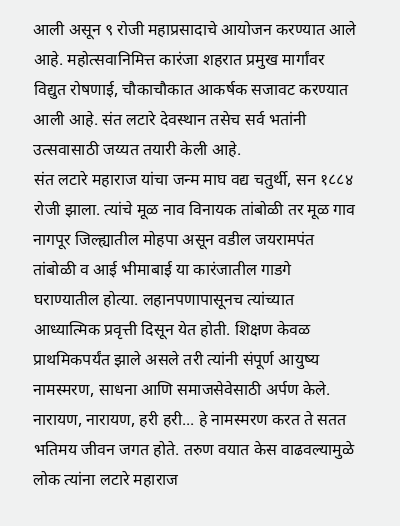आली असून ९ रोजी महाप्रसादाचे आयोजन करण्यात आले आहे. महोत्सवानिमित्त कारंजा शहरात प्रमुख मार्गांवर विद्युत रोषणाई, चौकाचौकात आकर्षक सजावट करण्यात आली आहे. संत लटारे देवस्थान तसेच सर्व भतांनी उत्सवासाठी जय्यत तयारी केली आहे.
संत लटारे महाराज यांचा जन्म माघ वद्य चतुर्थी, सन १८८४ रोजी झाला. त्यांचे मूळ नाव विनायक तांबोळी तर मूळ गाव नागपूर जिल्ह्यातील मोहपा असून वडील जयरामपंत तांबोळी व आई भीमाबाई या कारंजातील गाडगे घराण्यातील होत्या. लहानपणापासूनच त्यांच्यात आध्यात्मिक प्रवृत्ती दिसून येत होती. शिक्षण केवळ प्राथमिकपर्यंत झाले असले तरी त्यांनी संपूर्ण आयुष्य नामस्मरण, साधना आणि समाजसेवेसाठी अर्पण केले. नारायण, नारायण, हरी हरी... हे नामस्मरण करत ते सतत भतिमय जीवन जगत होते. तरुण वयात केस वाढवल्यामुळे लोक त्यांना लटारे महाराज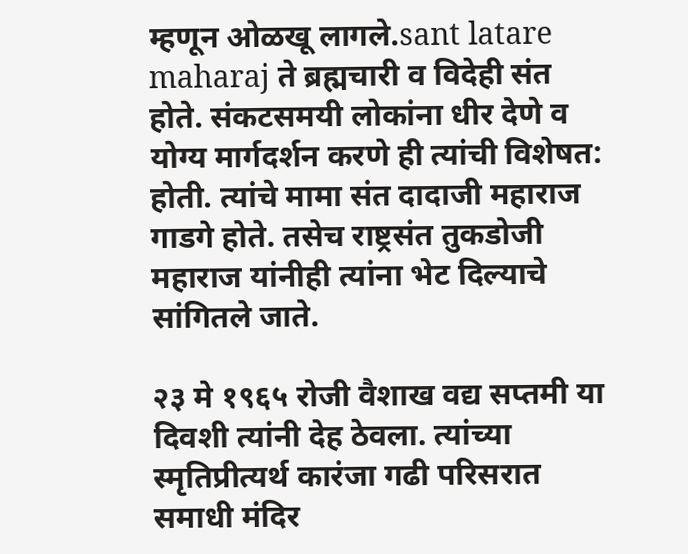म्हणून ओळखू लागले.sant latare maharaj ते ब्रह्मचारी व विदेही संत होते. संकटसमयी लोकांना धीर देणे व योग्य मार्गदर्शन करणे ही त्यांची विशेषत: होती. त्यांचे मामा संत दादाजी महाराज गाडगे होते. तसेच राष्ट्रसंत तुकडोजी महाराज यांनीही त्यांना भेट दिल्याचे सांगितले जाते.

२३ मे १९६५ रोजी वैशाख वद्य सप्तमी या दिवशी त्यांनी देह ठेवला. त्यांच्या स्मृतिप्रीत्यर्थ कारंजा गढी परिसरात समाधी मंदिर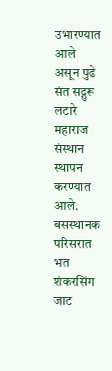उभारण्यात आले असून पुढे संत सद्गुरू लटारे महाराज संस्थान स्थापन करण्यात आले. बसस्थानक परिसरात भत शंकरसिंग जाट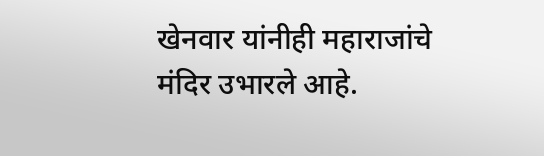खेनवार यांनीही महाराजांचे मंदिर उभारले आहे.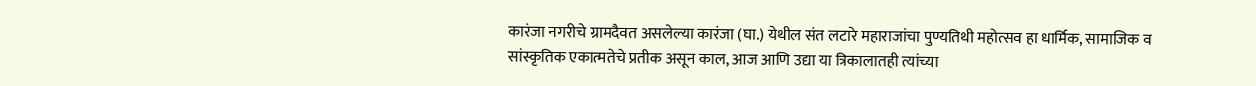कारंजा नगरीचे ग्रामदैवत असलेल्या कारंजा (घा.) येथील संत लटारे महाराजांचा पुण्यतिथी महोत्सव हा धार्मिक, सामाजिक व सांस्कृतिक एकात्मतेचे प्रतीक असून काल, आज आणि उद्या या त्रिकालातही त्यांच्या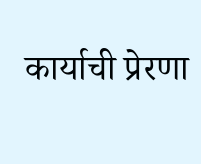कार्याची प्रेरणा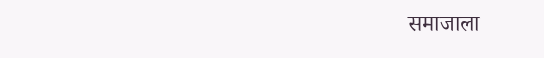समाजाला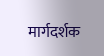मार्गदर्शक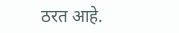ठरत आहे.